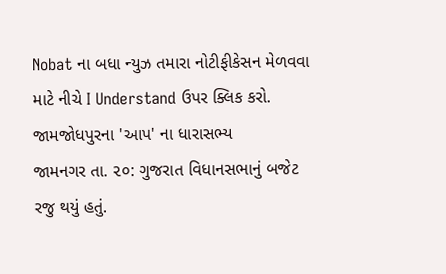Nobat ના બધા ન્યુઝ તમારા નોટીફીકેસન મેળવવા માટે નીચે I Understand ઉપર ક્લિક કરો.
જામજોધપુરના 'આપ' ના ધારાસભ્ય
જામનગર તા. ૨૦: ગુજરાત વિધાનસભાનું બજેટ રજુ થયું હતું.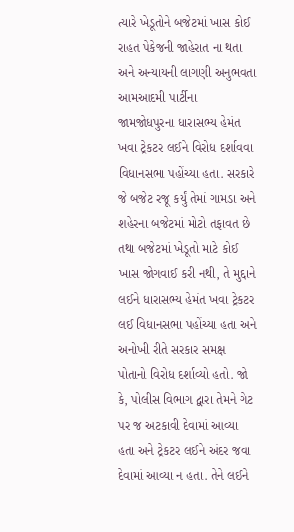ત્યારે ખેડૂતોને બજેટમાં ખાસ કોઈ રાહત પેકેજની જાહેરાત ના થતા અને અન્યાયની લાગણી અનુભવતા આમઆદમી પાર્ટીના જામજોધપુરના ધારાસભ્ય હેમંત ખવા ટ્રેકટર લઈને વિરોધ દર્શાવવા વિધાનસભા પહોંચ્યા હતા. સરકારે જે બજેટ રજૂ કર્યું તેમાં ગામડા અને શહેરના બજેટમાં મોટો તફાવત છે તથા બજેટમાં ખેડૂતો માટે કોઈ ખાસ જોગવાઈ કરી નથી, તે મુદ્દાને લઈને ધારાસભ્ય હેમંત ખવા ટ્રેકટર લઈ વિધાનસભા પહોંચ્યા હતા અને અનોખી રીતે સરકાર સમક્ષ પોતાનો વિરોધ દર્શાવ્યો હતો. જો કે, પોલીસ વિભાગ દ્વારા તેમને ગેટ પર જ અટકાવી દેવામાં આવ્યા હતા અને ટ્રેકટર લઈને અંદર જવા દેવામાં આવ્યા ન હતા. તેને લઈને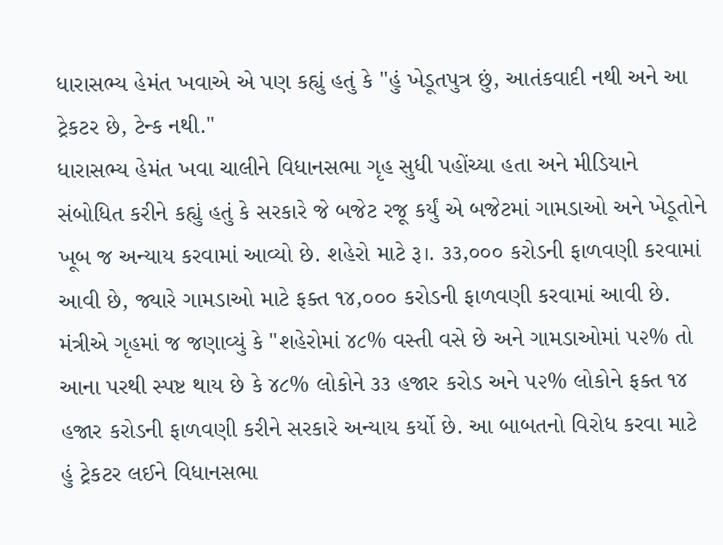ધારાસભ્ય હેમંત ખવાએ એ પણ કહ્યું હતું કે "હું ખેડૂતપુત્ર છું, આતંકવાદી નથી અને આ ટ્રેકટર છે, ટેન્ક નથી."
ધારાસભ્ય હેમંત ખવા ચાલીને વિધાનસભા ગૃહ સુધી પહોંચ્યા હતા અને મીડિયાને સંબોધિત કરીને કહ્યું હતું કે સરકારે જે બજેટ રજૂ કર્યું એ બજેટમાં ગામડાઓ અને ખેડૂતોને ખૂબ જ અન્યાય કરવામાં આવ્યો છે. શહેરો માટે રૂ।. ૩૩,૦૦૦ કરોડની ફાળવણી કરવામાં આવી છે, જ્યારે ગામડાઓ માટે ફક્ત ૧૪,૦૦૦ કરોડની ફાળવણી કરવામાં આવી છે. મંત્રીએ ગૃહમાં જ જણાવ્યું કે "શહેરોમાં ૪૮% વસ્તી વસે છે અને ગામડાઓમાં ૫૨% તો આના પરથી સ્પષ્ટ થાય છે કે ૪૮% લોકોને ૩૩ હજાર કરોડ અને ૫૨% લોકોને ફક્ત ૧૪ હજાર કરોડની ફાળવણી કરીને સરકારે અન્યાય કર્યો છે. આ બાબતનો વિરોધ કરવા માટે હું ટ્રેકટર લઈને વિધાનસભા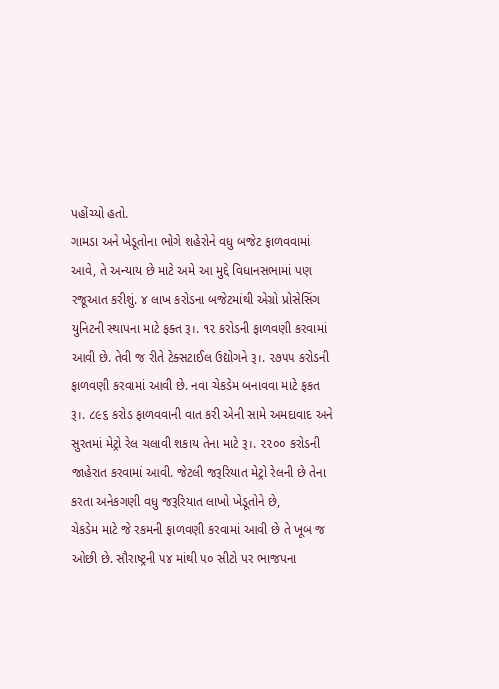પહોંચ્યો હતો.
ગામડા અને ખેડૂતોના ભોગે શહેરોને વધુ બજેટ ફાળવવામાં આવે, તે અન્યાય છે માટે અમે આ મુદ્દે વિધાનસભામાં પણ રજૂઆત કરીશું. ૪ લાખ કરોડના બજેટમાંથી એગ્રો પ્રોસેસિંગ યુનિટની સ્થાપના માટે ફક્ત રૂ।. ૧૨ કરોડની ફાળવણી કરવામાં આવી છે. તેવી જ રીતે ટેક્સટાઈલ ઉદ્યોગને રૂ।. ૨૭૫૫ કરોડની ફાળવણી કરવામાં આવી છે. નવા ચેકડેમ બનાવવા માટે ફકત રૂ।. ૮૯૬ કરોડ ફાળવવાની વાત કરી એની સામે અમદાવાદ અને સુરતમાં મેટ્રો રેલ ચલાવી શકાય તેના માટે રૂ।. ૨૨૦૦ કરોડની જાહેરાત કરવામાં આવી. જેટલી જરૂરિયાત મેટ્રો રેલની છે તેના કરતા અનેકગણી વધુ જરૂરિયાત લાખો ખેડૂતોને છે,
ચેકડેમ માટે જે રકમની ફાળવણી કરવામાં આવી છે તે ખૂબ જ ઓછી છે. સૌરાષ્ટ્રની ૫૪ માંથી ૫૦ સીટો પર ભાજપના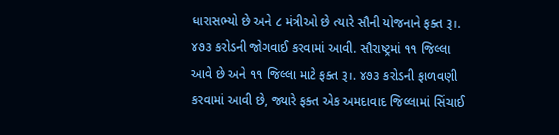ધારાસભ્યો છે અને ૮ મંત્રીઓ છે ત્યારે સૌની યોજનાને ફક્ત રૂ।. ૪૭૩ કરોડની જોગવાઈ કરવામાં આવી. સૌરાષ્ટ્રમાં ૧૧ જિલ્લા આવે છે અને ૧૧ જિલ્લા માટે ફક્ત રૂ।. ૪૭૩ કરોડની ફાળવણી કરવામાં આવી છે, જ્યારે ફક્ત એક અમદાવાદ જિલ્લામાં સિંચાઈ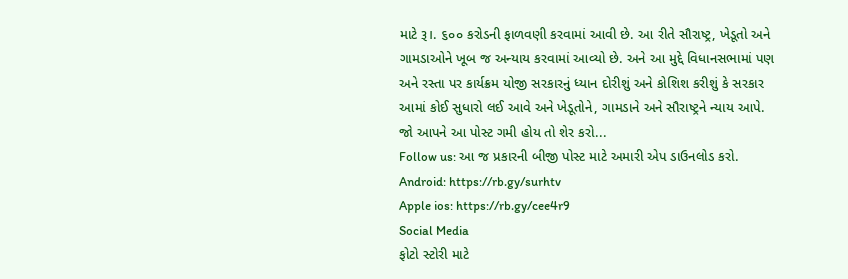માટે રૂ।. ૬૦૦ કરોડની ફાળવણી કરવામાં આવી છે. આ રીતે સૌરાષ્ટ્ર, ખેડૂતો અને ગામડાઓને ખૂબ જ અન્યાય કરવામાં આવ્યો છે. અને આ મુદ્દે વિધાનસભામાં પણ અને રસ્તા પર કાર્યક્રમ યોજી સરકારનું ધ્યાન દોરીશું અને કોશિશ કરીશું કે સરકાર આમાં કોઈ સુધારો લઈ આવે અને ખેડૂતોને, ગામડાને અને સૌરાષ્ટ્રને ન્યાય આપે.
જો આપને આ પોસ્ટ ગમી હોય તો શેર કરો...
Follow us: આ જ પ્રકારની બીજી પોસ્ટ માટે અમારી એપ ડાઉનલોડ કરો.
Android: https://rb.gy/surhtv
Apple ios: https://rb.gy/cee4r9
Social Media
ફોટો સ્ટોરી માટે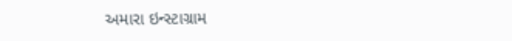અમારા ઇન્સ્ટાગ્રામ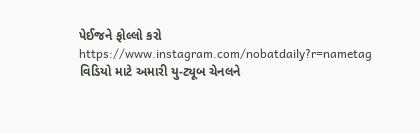પેઈજને ફોલ્લો કરો
https://www.instagram.com/nobatdaily?r=nametag
વિડિયો માટે અમારી યુ-ટ્યૂબ ચેનલને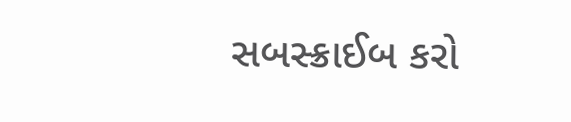સબસ્ક્રાઈબ કરો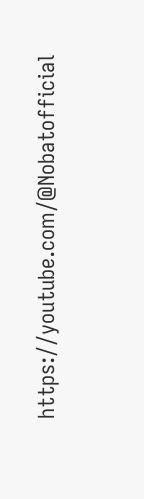https://youtube.com/@Nobatofficial